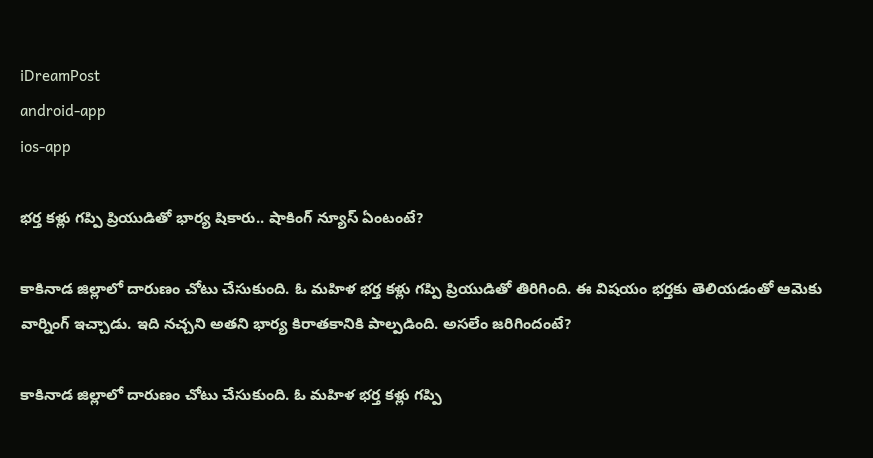iDreamPost
android-app
ios-app

భర్త కళ్లు గప్పి ప్రియుడితో భార్య షికారు.. షాకింగ్ న్యూస్ ఏంటంటే?

కాకినాడ జిల్లాలో దారుణం చోటు చేసుకుంది. ఓ మహిళ భర్త కళ్లు గప్పి ప్రియుడితో తిరిగింది. ఈ విషయం భర్తకు తెలియడంతో ఆమెకు వార్నింగ్ ఇచ్చాడు. ఇది నచ్చని అతని భార్య కిరాతకానికి పాల్పడింది. అసలేం జరిగిందంటే?

కాకినాడ జిల్లాలో దారుణం చోటు చేసుకుంది. ఓ మహిళ భర్త కళ్లు గప్పి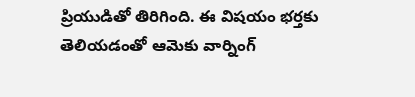ప్రియుడితో తిరిగింది. ఈ విషయం భర్తకు తెలియడంతో ఆమెకు వార్నింగ్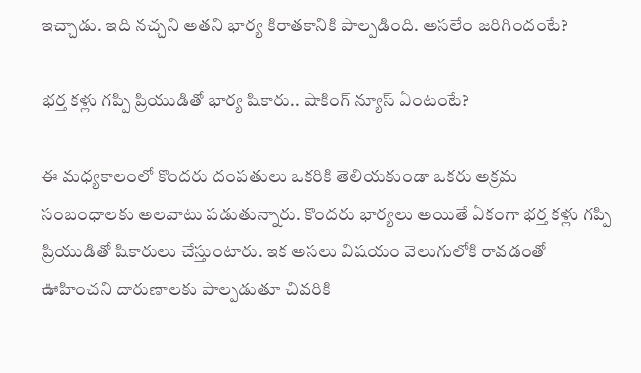ఇచ్చాడు. ఇది నచ్చని అతని భార్య కిరాతకానికి పాల్పడింది. అసలేం జరిగిందంటే?

భర్త కళ్లు గప్పి ప్రియుడితో భార్య షికారు.. షాకింగ్ న్యూస్ ఏంటంటే?

ఈ మధ్యకాలంలో కొందరు దంపతులు ఒకరికి తెలియకుండా ఒకరు అక్రమ సంబంధాలకు అలవాటు పడుతున్నారు. కొందరు భార్యలు అయితే ఏకంగా భర్త కళ్లు గప్పి ప్రియుడితో షికారులు చేస్తుంటారు. ఇక అసలు విషయం వెలుగులోకి రావడంతో ఊహించని దారుణాలకు పాల్పడుతూ చివరికి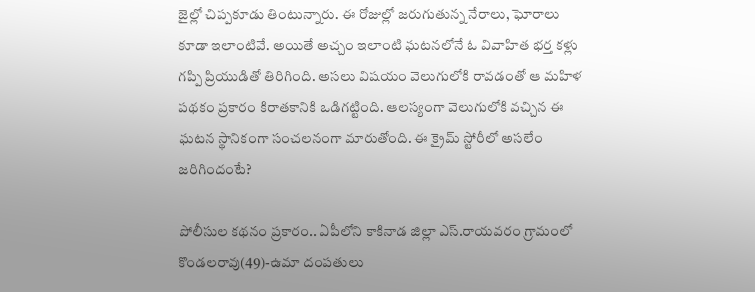జైల్లో చిప్పకూడు తింటున్నారు. ఈ రోజుల్లో జరుగుతున్న నేరాలు, ఘోరాలు కూడా ఇలాంటివే. అయితే అచ్చం ఇలాంటి ఘటనలోనే ఓ వివాహిత భర్త కళ్లు గప్పి ప్రియుడితో తిరిగింది. అసలు విషయం వెలుగులోకి రావడంతో ఆ మహిళ పథకం ప్రకారం కిరాతకానికి ఒడిగట్టింది. ఆలస్యంగా వెలుగులోకి వచ్చిన ఈ ఘటన స్థానికంగా సంచలనంగా మారుతోంది. ఈ క్రైమ్ స్టోరీలో అసలేం జరిగిందంటే?

పోలీసుల కథనం ప్రకారం.. ఏపీలోని కాకినాడ జిల్లా ఎస్.రాయవరం గ్రామంలో కొండలరావు(49)-ఉమా దంపతులు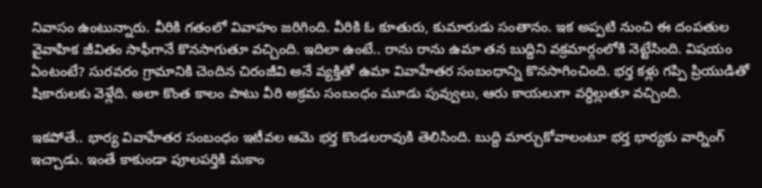నివాసం ఉంటున్నారు. వీరికి గతంలో వివాహం జరిగింది. వీరికి ఓ కూతురు, కుమారుడు సంతానం. ఇక అప్పటి నుంచి ఈ దంపతుల వైవాహిక జీవితం సాఫీగానే కొనసాగుతూ వచ్చింది. ఇదిలా ఉంటే.. రాను రాను ఉమా తన బుద్దిని వక్రమార్గంలోకి నెట్టేసింది. విషయం ఏంటంటే? సురవరం గ్రామానికి చెందిన చిరంజీవి అనే వ్యక్తితో ఉమా వివాహేతర సంబంధాన్ని కొనసాగించింది. భర్త కళ్లు గప్పి ప్రియుడితో షికారులకు వెళ్లేది. అలా కొంత కాలం పాటు వీరి అక్రమ సంబంధం మూడు పువ్వులు, ఆరు కాయలుగా వర్ధిల్లుతూ వచ్చింది.

ఇకపోతే.. భార్య వివాహేతర సంబంధం ఇటీవల ఆమె భర్త కొండలరావుకి తెలిసింది. బుద్ది మార్చుకోవాలంటూ భర్త భార్యకు వార్నింగ్ ఇచ్చాడు. ఇంతే కాకుండా పూలపర్తికి మకాం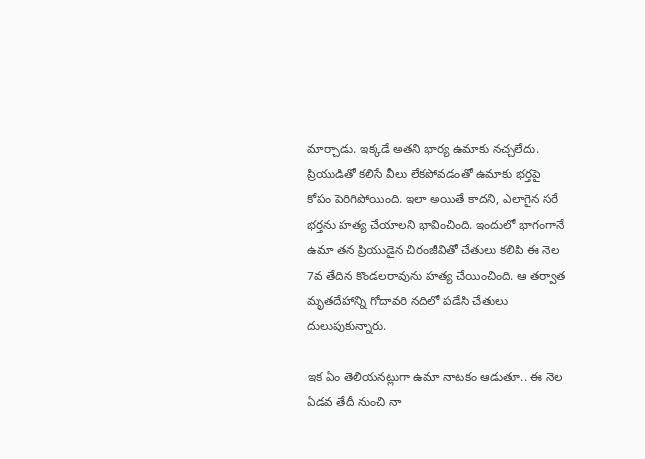మార్చాడు. ఇక్కడే అతని భార్య ఉమాకు నచ్చలేదు. ప్రియుడితో కలిసే వీలు లేకపోవడంతో ఉమాకు భర్తపై కోపం పెరిగిపోయింది. ఇలా అయితే కాదని, ఎలాగైన సరే భర్తను హత్య చేయాలని భావించింది. ఇందులో భాగంగానే ఉమా తన ప్రియుడైన చిరంజీవితో చేతులు కలిపి ఈ నెల 7వ తేదిన కొండలరావును హత్య చేయించింది. ఆ తర్వాత మృతదేహాన్ని గోదావరి నదిలో పడేసి చేతులు దులుపుకున్నారు.

ఇక ఏం తెలియనట్లుగా ఉమా నాటకం ఆడుతూ.. ఈ నెల ఏడవ తేదీ నుంచి నా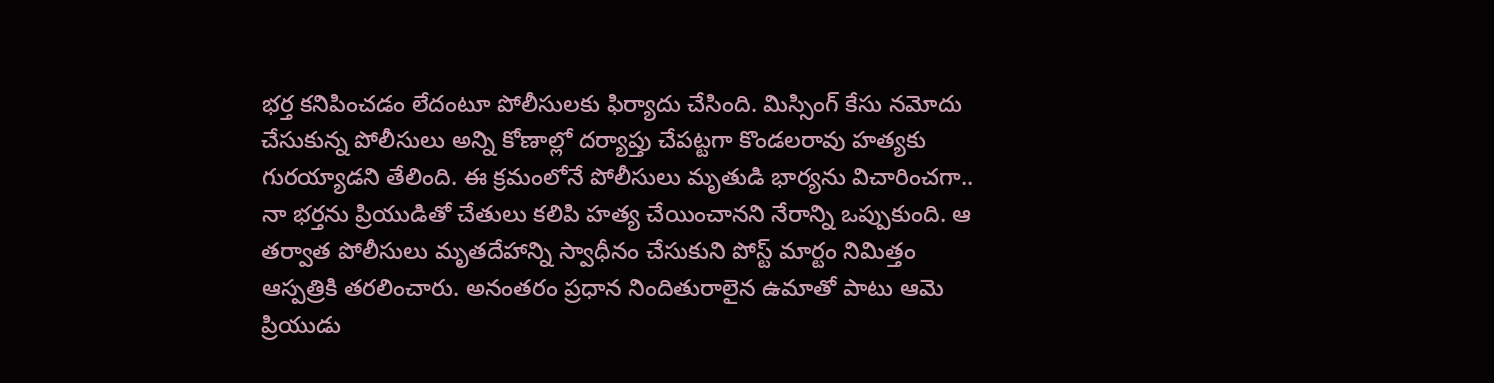భర్త కనిపించడం లేదంటూ పోలీసులకు ఫిర్యాదు చేసింది. మిస్సింగ్ కేసు నమోదు చేసుకున్న పోలీసులు అన్ని కోణాల్లో దర్యాప్తు చేపట్టగా కొండలరావు హత్యకు గురయ్యాడని తేలింది. ఈ క్రమంలోనే పోలీసులు మృతుడి భార్యను విచారించగా.. నా భర్తను ప్రియుడితో చేతులు కలిపి హత్య చేయించానని నేరాన్ని ఒప్పుకుంది. ఆ తర్వాత పోలీసులు మృతదేహాన్ని స్వాధీనం చేసుకుని పోస్ట్ మార్టం నిమిత్తం ఆస్పత్రికి తరలించారు. అనంతరం ప్రధాన నిందితురాలైన ఉమాతో పాటు ఆమె ప్రియుడు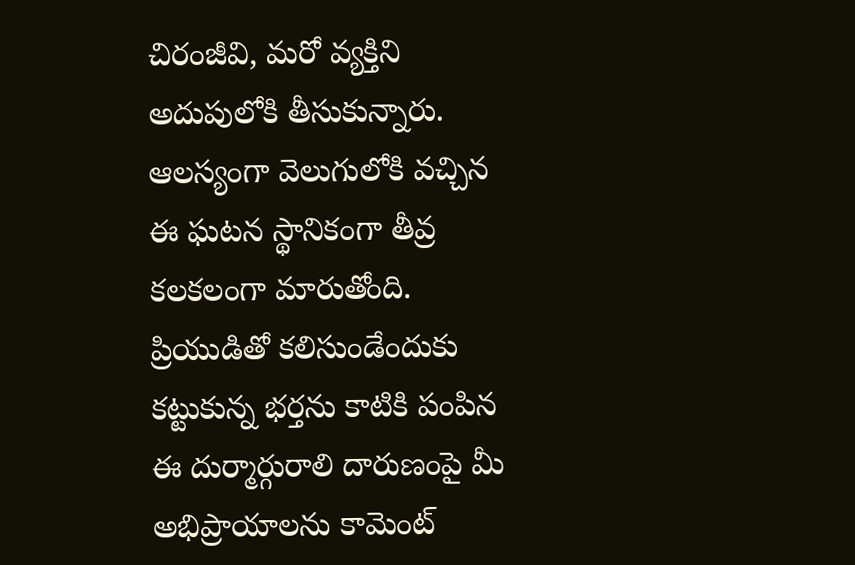చిరంజీవి, మరో వ్యక్తిని అదుపులోకి తీసుకున్నారు. ఆలస్యంగా వెలుగులోకి వచ్చిన ఈ ఘటన స్థానికంగా తీవ్ర కలకలంగా మారుతోంది. ప్రియుడితో కలిసుండేందుకు కట్టుకున్న భర్తను కాటికి పంపిన ఈ దుర్మార్గురాలి దారుణంపై మీ అభిప్రాయాలను కామెంట్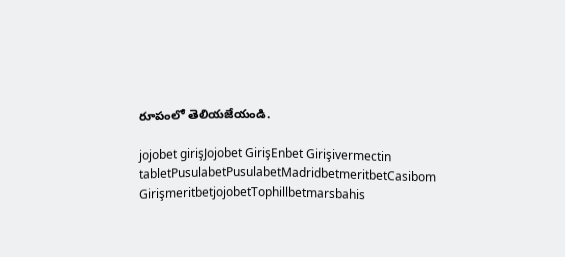రూపంలో తెలియజేయండి.

jojobet girişJojobet GirişEnbet Girişivermectin tabletPusulabetPusulabetMadridbetmeritbetCasibom GirişmeritbetjojobetTophillbetmarsbahis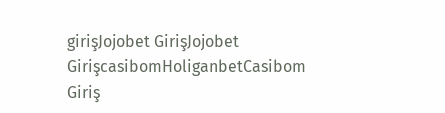girişJojobet GirişJojobet GirişcasibomHoliganbetCasibom Giriş